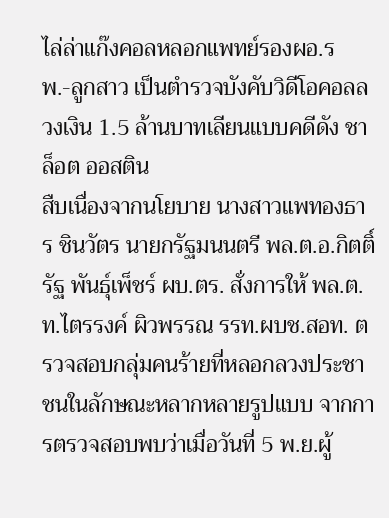ไล่ล่าแก๊งคอลหลอกแพทย์รองผอ.รพ.-ลูกสาว เป็นตำรวจบังคับวิดีโอคอลลวงเงิน 1.5 ล้านบาทเลียนแบบคดีดัง ชาล็อต ออสติน
สืบเนื่องจากนโยบาย นางสาวแพทองธาร ชินวัตร นายกรัฐมนนตรี พล.ต.อ.กิตติ์รัฐ พันธุ์เพ็ชร์ ผบ.ตร. สั่งการให้ พล.ต.ท.ไตรรงค์ ผิวพรรณ รรท.ผบช.สอท. ตรวจสอบกลุ่มคนร้ายที่หลอกลวงประชาชนในลักษณะหลากหลายรูปแบบ จากการตรวจสอบพบว่าเมื่อวันที่ 5 พ.ย.ผู้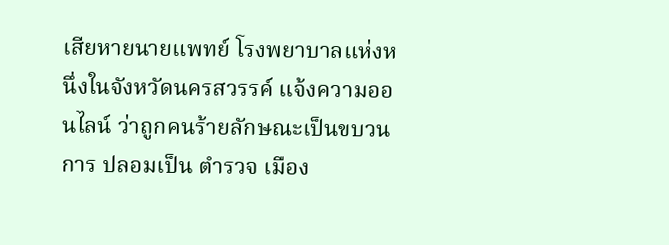เสียหายนายแพทย์ โรงพยาบาลแห่งหนึ่งในจังหวัดนครสวรรค์ แจ้งความออนไลน์ ว่าถูกคนร้ายลักษณะเป็นขบวนการ ปลอมเป็น ตำรวจ เมือง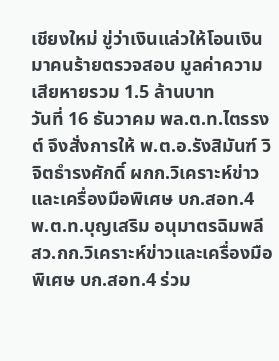เชียงใหม่ ขู่ว่าเงินแล่วให้โอนเงิน มาคนร้ายตรวจสอบ มูลค่าความเสียหายรวม 1.5 ล้านบาท
วันที่ 16 ธันวาคม พล.ต.ท.ไตรรงต์ จึงสั่งการให้ พ.ต.อ.รังสิมันฑ์ วิจิตธำรงศักดิ์ ผกก.วิเคราะห์ข่าวและเครื่องมือพิเศษ บก.สอท.4 พ.ต.ท.บุญเสริม อนุมาตรฉิมพลี สว.กก.วิเคราะห์ข่าวและเครื่องมือพิเศษ บก.สอท.4 ร่วม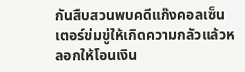กันสืบสวนพบคดีแก๊งคอลเซ็นเตอร์ข่มขู่ให้เกิดความกลัวแล้วหลอกให้โอนเงิน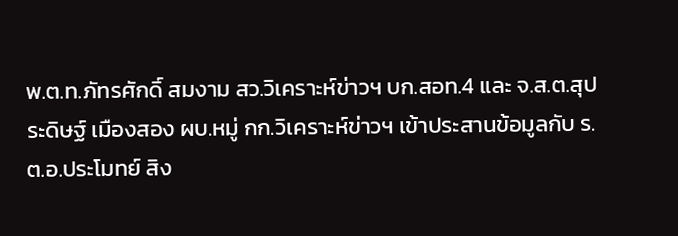พ.ต.ท.ภัทรศักดิ์ สมงาม สว.วิเคราะห์ข่าวฯ บก.สอท.4 และ จ.ส.ต.สุประดิษฐ์ เมืองสอง ผบ.หมู่ กก.วิเคราะห์ข่าวฯ เข้าประสานข้อมูลกับ ร.ต.อ.ประโมทย์ สิง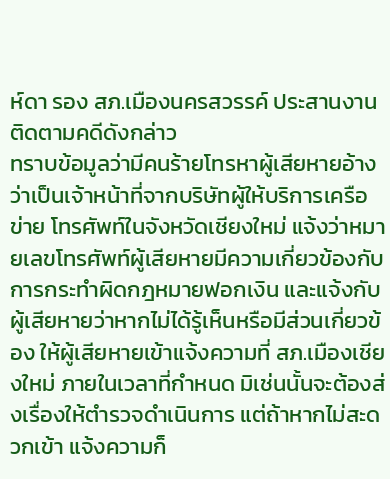ห์ดา รอง สภ.เมืองนครสวรรค์ ประสานงานติดตามคดีดังกล่าว
ทราบข้อมูลว่ามีคนร้ายโทรหาผู้เสียหายอ้างว่าเป็นเจ้าหน้าที่จากบริษัทผู้ให้บริการเครือข่าย โทรศัพท์ในจังหวัดเชียงใหม่ แจ้งว่าหมายเลขโทรศัพท์ผู้เสียหายมีความเกี่ยวข้องกับการกระทำผิดกฎหมายฟอกเงิน และแจ้งกับผู้เสียหายว่าหากไม่ได้รู้เห็นหรือมีส่วนเกี่ยวข้อง ให้ผู้เสียหายเข้าแจ้งความที่ สภ.เมืองเชียงใหม่ ภายในเวลาที่กำหนด มิเช่นนั้นจะต้องส่งเรื่องให้ตำรวจดำเนินการ แต่ถ้าหากไม่สะดวกเข้า แจ้งความก็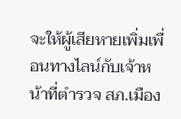จะให้ผู้เสียหายเพิ่มเพื่อนทางไลน์กับเจ้าหน้าที่ตำรวจ สภ.เมือง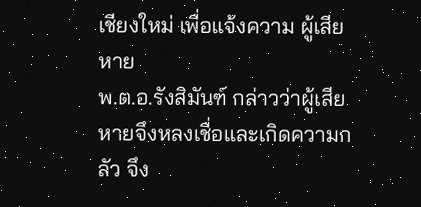เชียงใหม่ เพื่อแจ้งความ ผู้เสียหาย
พ.ต.อ.รังสิมันฑ์ กล่าวว่าผู้เสียหายจึงหลงเชื่อและเกิดความกลัว จึง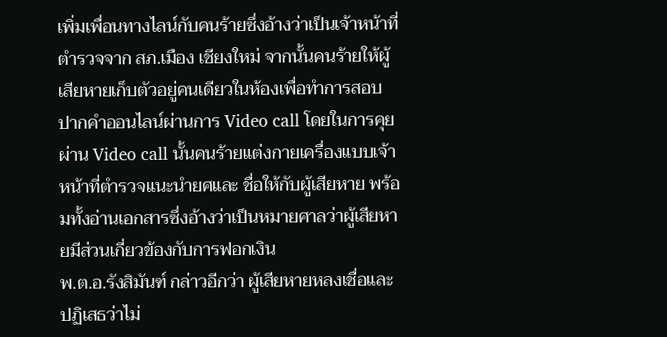เพิ่มเพื่อนทางไลน์กับคนร้ายซึ่งอ้างว่าเป็นเจ้าหน้าที่ตำรวจจาก สภ.เมือง เชียงใหม่ จากนั้นคนร้ายให้ผู้เสียหายเก็บตัวอยู่คนเดียวในห้องเพื่อทำการสอบปากคำออนไลน์ผ่านการ Video call โดยในการคุยผ่าน Video call นั้นคนร้ายแต่งกายเครื่องแบบเจ้าหน้าที่ตำรวจแนะนำยศและ ชื่อให้กับผู้เสียหาย พร้อมทั้งอ่านเอกสารซึ่งอ้างว่าเป็นหมายศาลว่าผู้เสียหายมีส่วนเกี่ยวข้องกับการฟอกเงิน
พ.ต.อ.รังสิมันฑ์ กล่าวอีกว่า ผู้เสียหายหลงเชื่อและปฏิเสธว่าไม่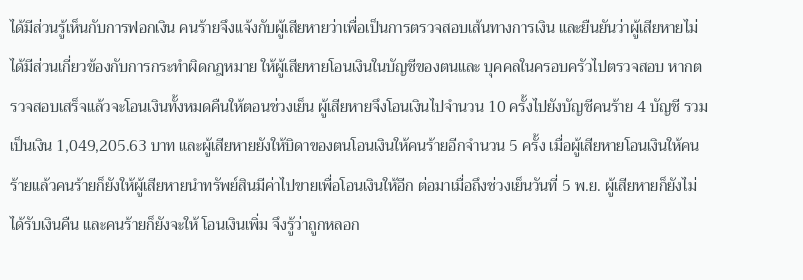ได้มีส่วนรู้เห็นกับการฟอกเงิน คนร้ายจึงแจ้งกับผู้เสียหายว่าเพื่อเป็นการตรวจสอบเส้นทางการเงิน และยืนยันว่าผู้เสียหายไม่ได้มีส่วนเกี่ยวข้องกับการกระทำผิดกฎหมาย ให้ผู้เสียหายโอนเงินในบัญชีของตนและ บุคคลในครอบครัวไปตรวจสอบ หากตรวจสอบเสร็จแล้วจะโอนเงินทั้งหมดคืนให้ตอนช่วงเย็น ผู้เสียหายจึงโอนเงินไปจำนวน 10 ครั้งไปยังบัญชีคนร้าย 4 บัญชี รวมเป็นเงิน 1,049,205.63 บาท และผู้เสียหายยังให้บิดาของตนโอนเงินให้คนร้ายอีกจำนวน 5 ครั้ง เมื่อผู้เสียหายโอนเงินให้คนร้ายแล้วคนร้ายก็ยังให้ผู้เสียหายนำทรัพย์สินมีค่าไปขายเพื่อโอนเงินให้อีก ต่อมาเมื่อถึงช่วงเย็นวันที่ 5 พ.ย. ผู้เสียหายก็ยังไม่ได้รับเงินคืน และคนร้ายก็ยังจะให้ โอนเงินเพิ่ม จึงรู้ว่าถูกหลอก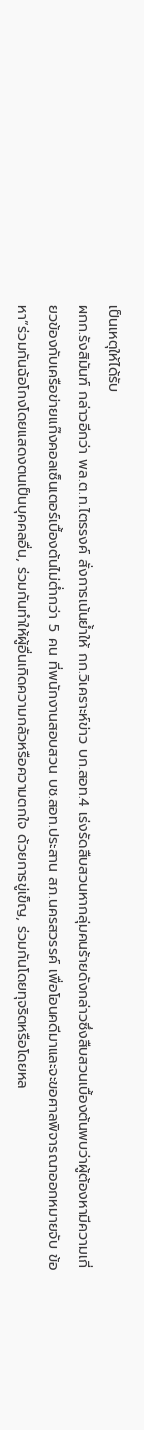เป็นเหตุให้ได้รับ
ผกก.รังสิมันฑ์ กล่าวอีกว่า พล.ต.ท.ไตรรงค์ สั่งการเน้นย้ำให้ กก.วิเคราะห์ข่าว บก.สอท.4 เร่งรัดสืบสวนหากลุ่มคนร้ายดังกล่าวซึ่งสืบสวนเบื้องต้นพบว่าผู้ต้องหามีความเกี่ยวข้องกับเครือข่ายแก๊งคอลเซ็นเตอร์เบื้องต้นไม่ต่ำกว่า 5 คน ที่พนักงานสอบสวน บช.สอท.ประสาน สภ.นครสวรรค์ เพื่อโอนคดีมาและจะขอศาลพิจารณาออกหมายจับ ข้อหา”ร่วมกันฉ้อโกงโดยแสดงตนเป็นบุคคลอื่น, ร่วมกันทำให้ผู้อื่นเกิดความกลัวหรือความตกใจ ด้วยการขู่เข็ญ, ร่วมกันโดยทุจริตหรือโดยหล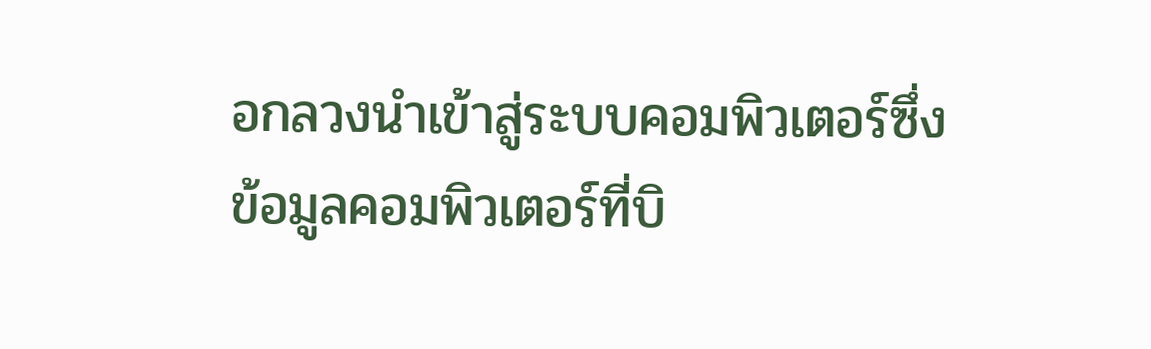อกลวงนำเข้าสู่ระบบคอมพิวเตอร์ซึ่งข้อมูลคอมพิวเตอร์ที่บิ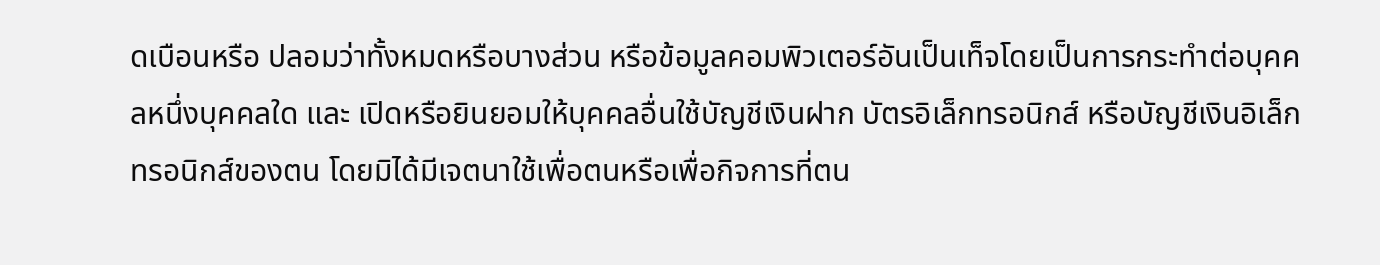ดเบือนหรือ ปลอมว่าทั้งหมดหรือบางส่วน หรือข้อมูลคอมพิวเตอร์อันเป็นเท็จโดยเป็นการกระทำต่อบุคคลหนึ่งบุคคลใด และ เปิดหรือยินยอมให้บุคคลอื่นใช้บัญชีเงินฝาก บัตรอิเล็กทรอนิกส์ หรือบัญชีเงินอิเล็กทรอนิกส์ของตน โดยมิได้มีเจตนาใช้เพื่อตนหรือเพื่อกิจการที่ตน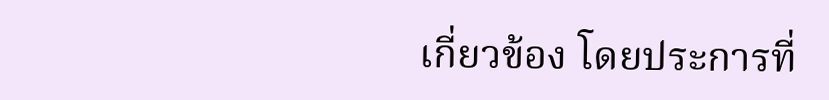เกี่ยวข้อง โดยประการที่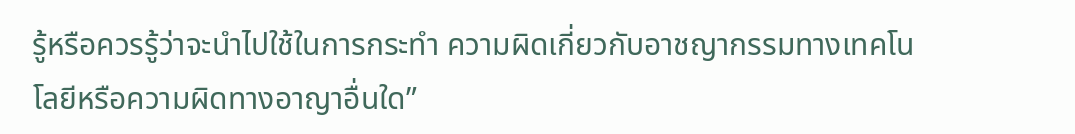รู้หรือควรรู้ว่าจะนำไปใช้ในการกระทำ ความผิดเกี่ยวกับอาชญากรรมทางเทคโนโลยีหรือความผิดทางอาญาอื่นใด”